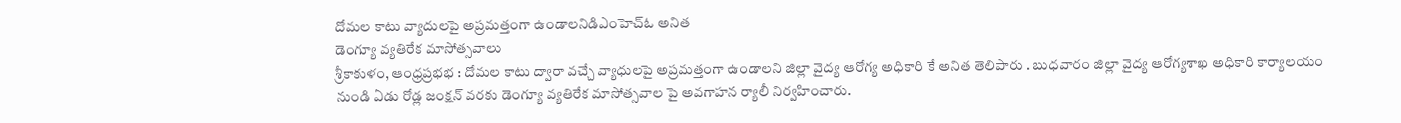దోమల కాటు వ్యాదులపై అప్రమత్తంగా ఉండాలనిడిఎంహెచ్ఓ అనిత
డెంగ్యూ వ్యతిరేక మాసోత్సవాలు
శ్రీకాకుళం, ఆంధ్రప్రభభ : దోమల కాటు ద్వారా వచ్చే వ్యాధులపై అప్రమత్తంగా ఉండాలని జిల్లా వైద్య ఆరోగ్య అధికారి కే అనిత తెలిపారు . బుధవారం జిల్లా వైద్య ఆరోగ్యశాఖ అధికారి కార్యాలయం నుండి ఏడు రోడ్ల జంక్షన్ వరకు డెంగ్యూ వ్యతిరేక మాసోత్సవాల పై అవగాహన ర్యాలీ నిర్వహించారు.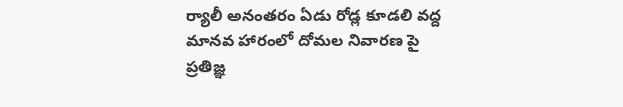ర్యాలీ అనంతరం ఏడు రోడ్ల కూడలి వద్ద మానవ హారంలో దోమల నివారణ పై ప్రతిజ్ఞ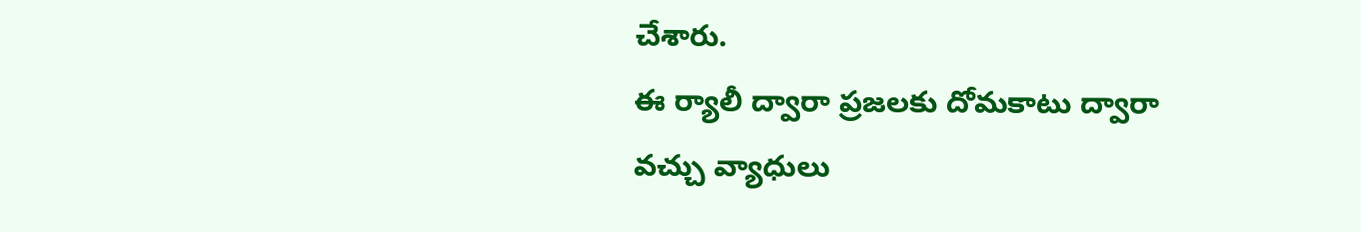చేశారు.
ఈ ర్యాలీ ద్వారా ప్రజలకు దోమకాటు ద్వారా వచ్చు వ్యాధులు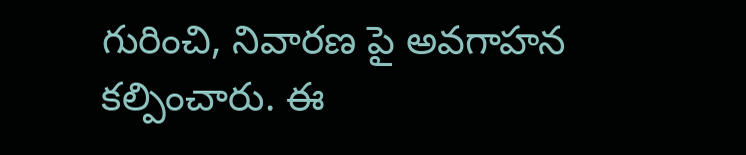గురించి, నివారణ పై అవగాహన కల్పించారు. ఈ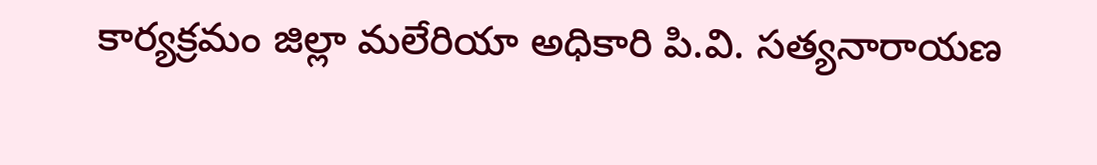కార్యక్రమం జిల్లా మలేరియా అధికారి పి.వి. సత్యనారాయణ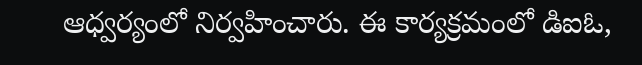ఆధ్వర్యంలో నిర్వహించారు. ఈ కార్యక్రమంలో డిఐఓ,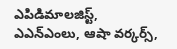ఎపిడిమాలజిస్ట్, ఎఎన్ఎంలు, ఆషా వర్కర్స్,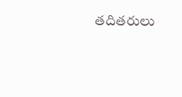తదితరులు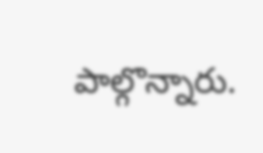పాల్గొన్నారు.